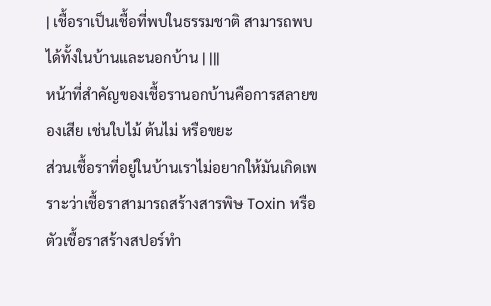| เชื้อราเป็นเชื้อที่พบในธรรมชาติ สามารถพบได้ทั้งในบ้านและนอกบ้าน | |||
หน้าที่สำคัญของเชื้อรานอกบ้านคือการสลายของเสีย เช่นใบไม้ ต้นไม่ หรือขยะ
ส่วนเชื้อราที่อยู่ในบ้านเราไม่อยากให้มันเกิดเพราะว่าเชื้อราสามารถสร้างสารพิษ Toxin หรือตัวเชื้อราสร้างสปอร์ทำ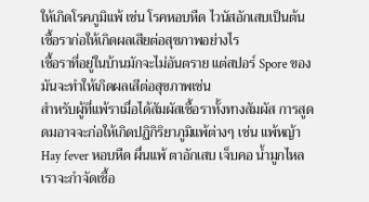ให้เกิดโรคภูมิแพ้ เช่น โรคหอบหืด ไวนัสอักเสบเป็นต้น
เชื้อราก่อให้เกิดผลเสียต่อสุขภาพอย่างไร
เชื้อราที่อยู่ในบ้านมักจะไม่อันตราย แต่สปอร์ Spore ของมันจะทำให้เกิดผลเสีต่อสุขภาพเช่น
สำหรับผู้ที่แพ้ราเมื่อได้สัมผัสเชื้อราทั้งทางสัมผัส การสูดดมอาจจะก่อให้เกิดปฏิกิริยาภูมิแพ้ต่างๆ เช่น แพ้หญ้า Hay fever หอบหืด ผื่นแพ้ ตาอักเสบ เจ็บคอ น้ำมูกไหล
เราจะกำจัดเชื้อ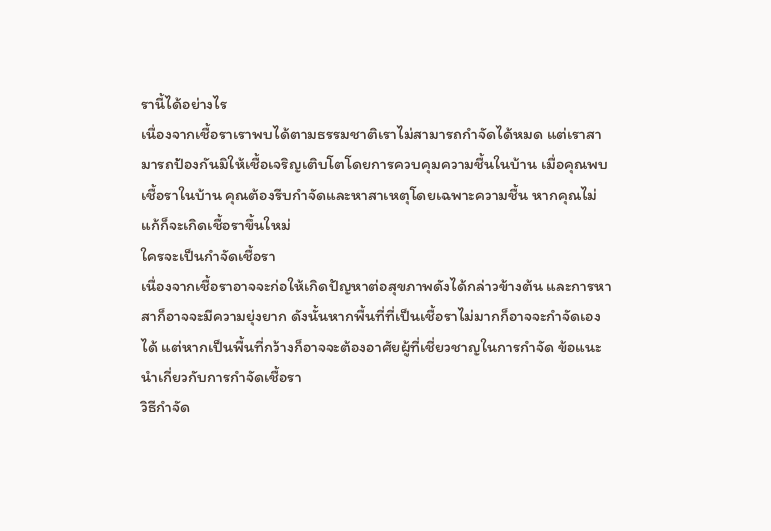รานี้ได้อย่างไร
เนื่องจากเชื้อราเราพบได้ตามธรรมชาติเราไม่สามารถกำจัดได้หมด แต่เราสามารถป้องกันมิให้เชื้อเจริญเติบโตโดยการควบคุมความชื้นในบ้าน เมื่อคุณพบเชื้อราในบ้าน คุณต้องรีบกำจัดและหาสาเหตุโดยเฉพาะความชื้น หากคุณไม่แก้ก็จะเกิดเชื้อราขึ้นใหม่
ใครจะเป็นกำจัดเชื้อรา
เนื่องจากเชื้อราอาจจะก่อให้เกิดปัญหาต่อสุขภาพดังได้กล่าวข้างต้น และการหาสาก็อาจจะมีความยุ่งยาก ดังนั้นหากพื้นที่ที่เป็นเชื้อราไม่มากก็อาจจะกำจัดเองได้ แต่หากเป็นพื้นที่กว้างก็อาจจะต้องอาศัยผู้ที่เชี่ยวชาญในการกำจัด ข้อแนะนำเกี่ยวกับการกำจัดเชื้อรา
วิธีกำจัด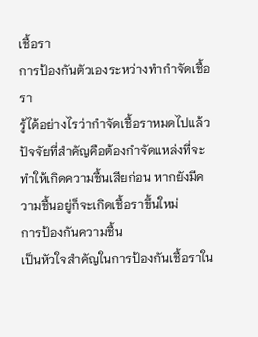เชื้อรา
การป้องกันตัวเองระหว่างทำกำจัดเชื้อรา
รู้ได้อย่างไรว่ากำจัดเชื้อราหมดไปแล้ว
ปัจจัยที่สำคัญคือต้องกำจัดแหล่งที่จะทำให้เกิดความชื้นเสียก่อน หากยังมีความชื้นอยู่ก็จะเกิดเชื้อราขึ้นใหม่
การป้องกันความชื้น
เป็นหัวใจสำคัญในการป้องกันเชื้อราใน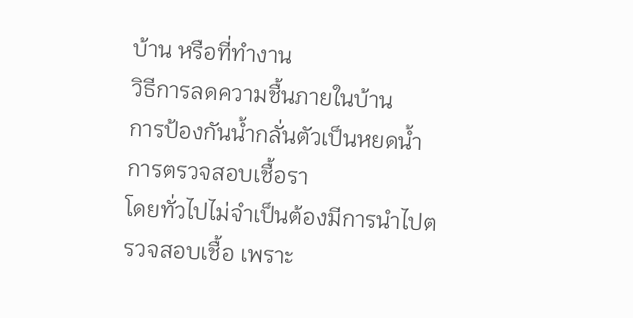บ้าน หรือที่ทำงาน
วิธีการลดความชื้นภายในบ้าน
การป้องกันน้ำกลั่นตัวเป็นหยดน้ำ
การตรวจสอบเชื้อรา
โดยทั่วไปไม่จำเป็นต้องมีการนำไปตรวจสอบเชื้อ เพราะ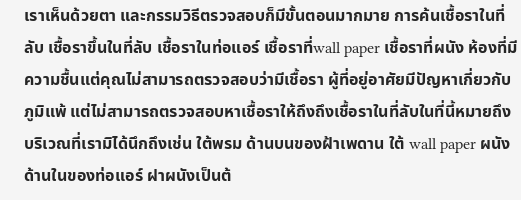เราเห็นด้วยตา และกรรมวิธีตรวจสอบก็มีขั้นตอนมากมาย การค้นเชื้อราในที่ลับ เชื้อราขึ้นในที่ลับ เชื้อราในท่อแอร์ เชื้อราที่wall paper เชื้อราที่ผนัง ห้องที่มีความชื้นแต่คุณไม่สามารถตรวจสอบว่ามีเชื้อรา ผู้ที่อยู่อาศัยมีปัญหาเกี่ยวกับภูมิแพ้ แต่ไม่สามารถตรวจสอบหาเชื้อราให้ถึงถึงเชื้อราในที่ลับในที่นี้หมายถึงบริเวณที่เรามิได้นึกถึงเช่น ใต้พรม ด้านบนของฝ้าเพดาน ใต้ wall paper ผนังด้านในของท่อแอร์ ฝาผนังเป็นต้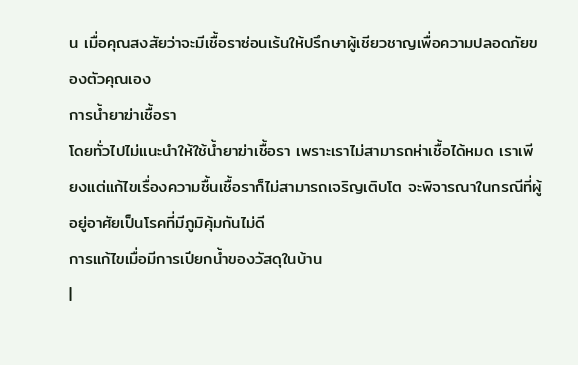น เมื่อคุณสงสัยว่าจะมีเชื้อราซ่อนเร้นให้ปรึกษาผู้เชียวชาญเพื่อความปลอดภัยของตัวคุณเอง
การน้ำยาฆ่าเชื้อรา
โดยทั่วไปไม่แนะนำให้ใช้น้ำยาฆ่าเชื้อรา เพราะเราไม่สามารถห่าเชื้อได้หมด เราเพียงแต่แก้ไขเรื่องความชื้นเชื้อราก็ไม่สามารถเจริญเติบโต จะพิจารณาในกรณีที่ผู้อยู่อาศัยเป็นโรคที่มีภูมิคุ้มกันไม่ดี
การแก้ไขเมื่อมีการเปียกน้ำของวัสดุในบ้าน
|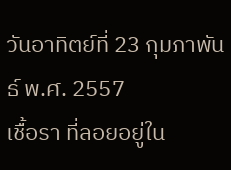วันอาทิตย์ที่ 23 กุมภาพันธ์ พ.ศ. 2557
เชื้อรา ที่ลอยอยู่ใน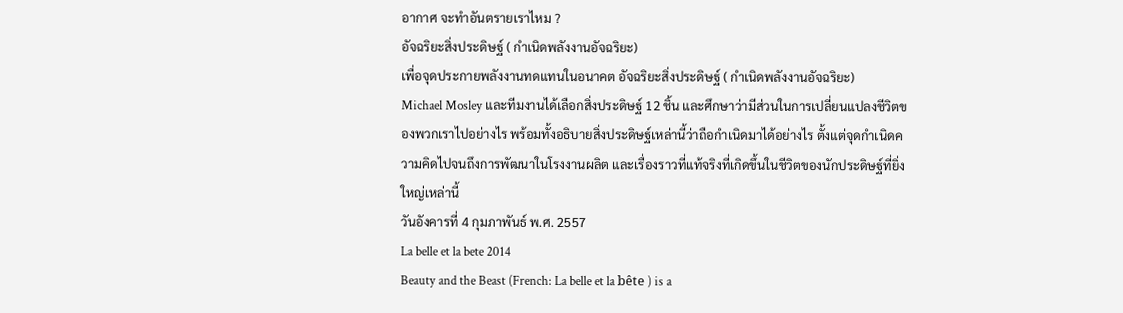อากาศ จะทำอันตรายเราไหม ?
อัจฉริยะสิ่งประดิษฐ์ ( กำเนิดพลังงานอัจฉริยะ)
เพื่อจุดประกายพลังงานทดแทนในอนาคต อัจฉริยะสิ่งประดิษฐ์ ( กำเนิดพลังงานอัจฉริยะ)
Michael Mosley และทีมงานได้เลือกสิ่งประดิษฐ์ 12 ชิ้น และศึกษาว่ามีส่วนในการเปลี่ยนแปลงชีวิตของพวกเราไปอย่างไร พร้อมทั้งอธิบายสิ่งประดิษฐ์เหล่านี้ว่าถือกำเนิดมาได้อย่างไร ตั้งแต่จุดกำเนิดความคิดไปจนถึงการพัฒนาในโรงงานผลิต และเรื่องราวที่แท้จริงที่เกิดขึ้นในชีวิตของนักประดิษฐ์ที่ยิ่งใหญ่เหล่านี้
วันอังคารที่ 4 กุมภาพันธ์ พ.ศ. 2557
La belle et la bete 2014
Beauty and the Beast (French: La belle et la bête ) is a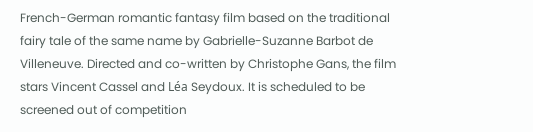French-German romantic fantasy film based on the traditional fairy tale of the same name by Gabrielle-Suzanne Barbot de Villeneuve. Directed and co-written by Christophe Gans, the film stars Vincent Cassel and Léa Seydoux. It is scheduled to be screened out of competition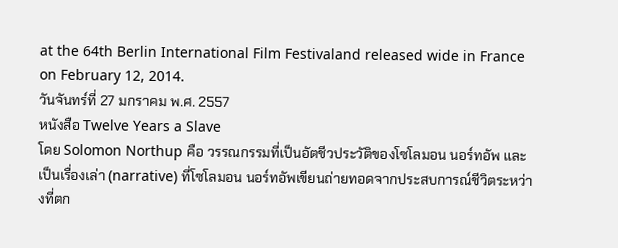at the 64th Berlin International Film Festivaland released wide in France on February 12, 2014.
วันจันทร์ที่ 27 มกราคม พ.ศ. 2557
หนังสือ Twelve Years a Slave
โดย Solomon Northup คือ วรรณกรรมที่เป็นอัตชีวประวัติของโซโลมอน นอร์ทอัพ และเป็นเรื่องเล่า (narrative) ที่โซโลมอน นอร์ทอัพเขียนถ่ายทอดจากประสบการณ์ชีวิตระหว่างที่ตก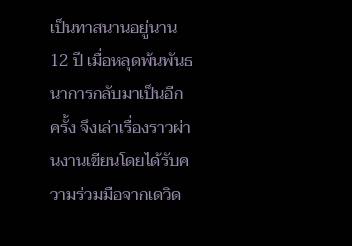เป็นทาสนานอยู่นาน 12 ปี เมื่อหลุดพ้นพันธนาการกลับมาเป็นอีกครั้ง จึงเล่าเรื่องราวผ่านงานเขียนโดยได้รับความร่วมมือจากเดวิด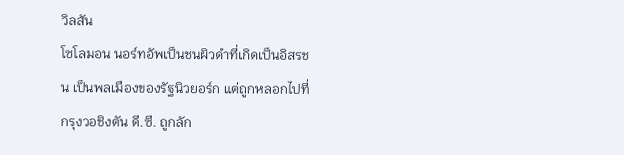วิลสัน
โซโลมอน นอร์ทอัพเป็นชนผิวดำที่เกิดเป็นอิสรชน เป็นพลเมืองของรัฐนิวยอร์ก แต่ถูกหลอกไปที่ กรุงวอชิงตัน ดี.ซี. ถูกลัก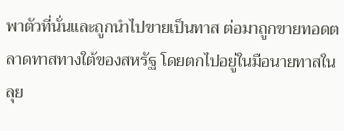พาตัวที่นั่นและถูกนำไปขายเป็นทาส ต่อมาถูกขายทอดตลาดทาสทางใต้ของสหรัฐ โดยตกไปอยู่ในมือนายทาสในลุย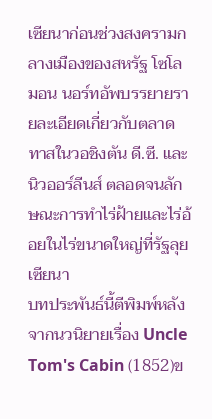เซียนาก่อนช่วงสงครามกลางเมืองของสหรัฐ โซโลมอน นอร์ทอัพบรรยายรายละเอียดเกี่ยวกับตลาดทาสในวอชิงตัน ดี.ซี. และ นิวออร์ลีนส์ ตลอดจนลักษณะการทำไร่ฝ้ายและไร่อ้อยในไร่ขนาดใหญ่ที่รัฐลุยเซียนา
บทประพันธ์นี้ตีพิมพ์หลังจากนวนิยายเรื่อง Uncle Tom's Cabin (1852)ข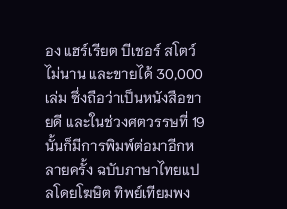อง แฮร์เรียต บีเชอร์ สโตว์ไม่นาน และขายได้ 30,000 เล่ม ซึ่งถือว่าเป็นหนังสือขายดี และในช่วงศตวรรษที่ 19 นั้นก็มีการพิมพ์ต่อมาอีกหลายครั้ง ฉบับภาษาไทยแปลโดยโฆษิต ทิพย์เทียมพง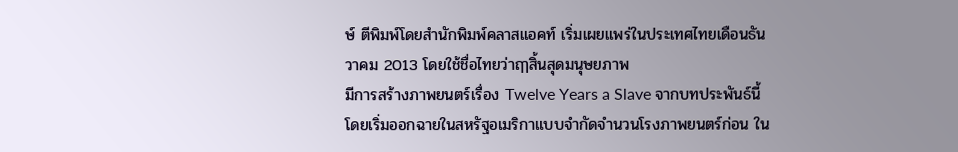ษ์ ตีพิมพ์โดยสำนักพิมพ์คลาสแอคท์ เริ่มเผยแพร่ในประเทศไทยเดือนธันวาคม 2013 โดยใช้ชื่อไทยว่าฤๅสิ้นสุดมนุษยภาพ
มีการสร้างภาพยนตร์เรื่อง Twelve Years a Slave จากบทประพันธ์นี้ โดยเริ่มออกฉายในสหรัฐอเมริกาแบบจำกัดจำนวนโรงภาพยนตร์ก่อน ใน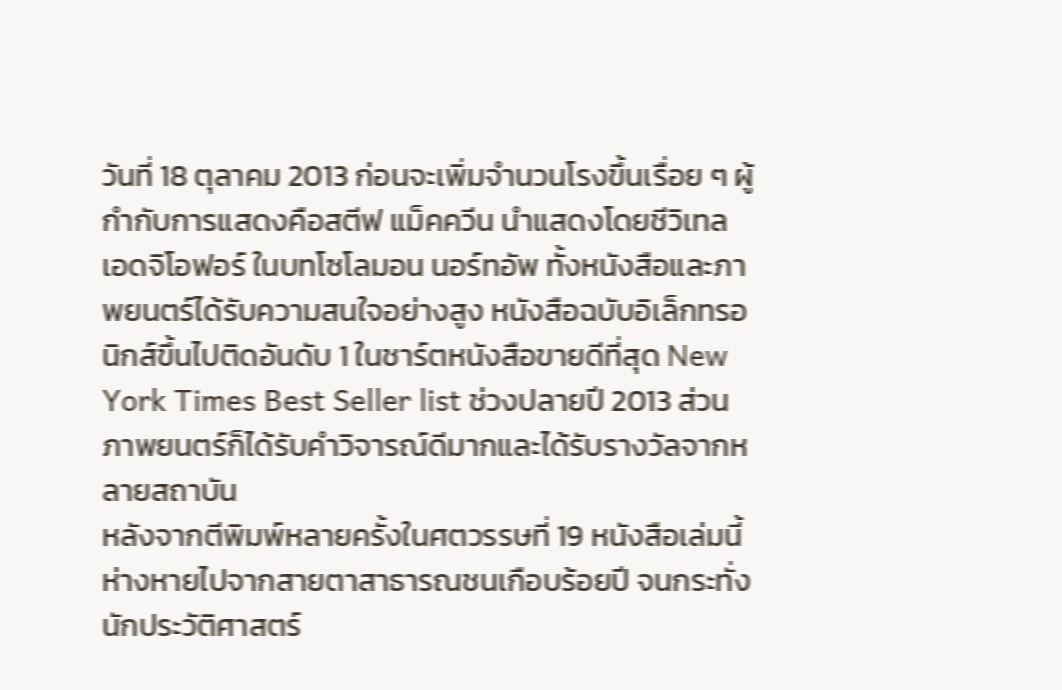วันที่ 18 ตุลาคม 2013 ก่อนจะเพิ่มจำนวนโรงขึ้นเรื่อย ๆ ผู้กำกับการแสดงคือสตีฟ แม็คควีน นำแสดงโดยชีวิเทล เอดจิโอฟอร์ ในบทโซโลมอน นอร์ทอัพ ทั้งหนังสือและภาพยนตร์ได้รับความสนใจอย่างสูง หนังสือฉบับอิเล็กทรอนิกส์ขึ้นไปติดอันดับ 1 ในชาร์ตหนังสือขายดีที่สุด New York Times Best Seller list ช่วงปลายปี 2013 ส่วนภาพยนตร์ก็ได้รับคำวิจารณ์ดีมากและได้รับรางวัลจากหลายสถาบัน
หลังจากตีพิมพ์หลายครั้งในศตวรรษที่ 19 หนังสือเล่มนี้ห่างหายไปจากสายตาสาธารณชนเกือบร้อยปี จนกระทั่งนักประวัติศาสตร์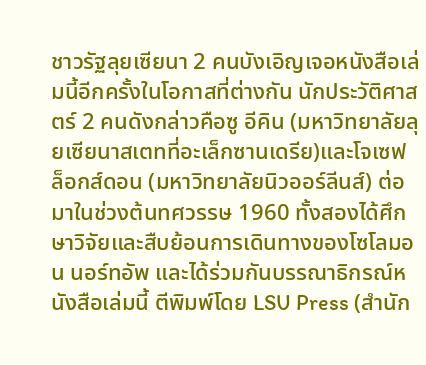ชาวรัฐลุยเซียนา 2 คนบังเอิญเจอหนังสือเล่มนี้อีกครั้งในโอกาสที่ต่างกัน นักประวัติศาสตร์ 2 คนดังกล่าวคือซู อีคิน (มหาวิทยาลัยลุยเซียนาสเตทที่อะเล็กซานเดรีย)และโจเซฟ ล็อกส์ดอน (มหาวิทยาลัยนิวออร์ลีนส์) ต่อมาในช่วงต้นทศวรรษ 1960 ทั้งสองได้ศึกษาวิจัยและสืบย้อนการเดินทางของโซโลมอน นอร์ทอัพ และได้ร่วมกันบรรณาธิกรณ์หนังสือเล่มนี้ ตีพิมพ์โดย LSU Press (สำนัก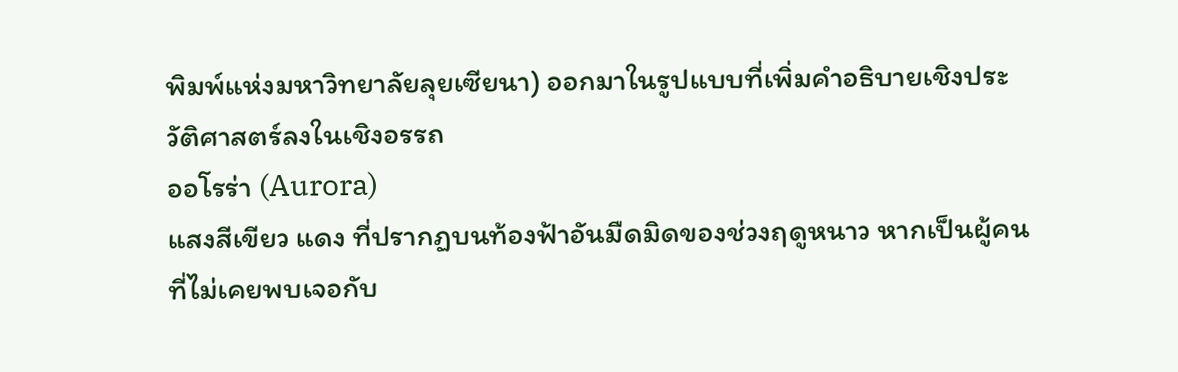พิมพ์แห่งมหาวิทยาลัยลุยเซียนา) ออกมาในรูปแบบที่เพิ่มคำอธิบายเชิงประวัติศาสตร์ลงในเชิงอรรถ
ออโรร่า (Aurora)
แสงสีเขียว แดง ที่ปรากฏบนท้องฟ้าอันมืดมิดของช่วงฤดูหนาว หากเป็นผู้คนที่ไม่เคยพบเจอกับ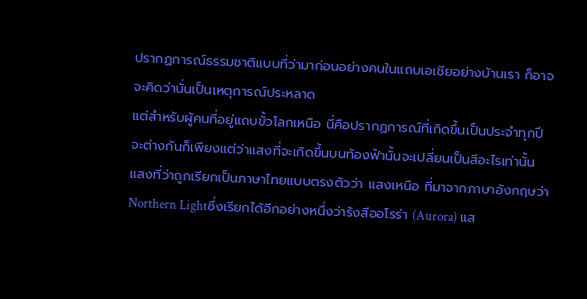ปรากฏการณ์ธรรมชาติแบบที่ว่ามาก่อนอย่างคนในแถบเอเชียอย่างบ้านเรา ก็อาจจะคิดว่านั่นเป็นเหตุการณ์ประหลาด
แต่สำหรับผู้คนที่อยู่แถบขั้วโลกเหนือ นี่คือปรากฏการณ์ที่เกิดขึ้นเป็นประจำทุกปี จะต่างกันก็เพียงแต่ว่าแสงที่จะเกิดขึ้นบนท้องฟ้านั้นจะเปลี่ยนเป็นสีอะไรเท่านั้น แสงที่ว่าถูกเรียกเป็นภาษาไทยแบบตรงตัวว่า แสงเหนือ ที่มาจากภาษาอังกฤษว่า Northern Lightซึ่งเรียกได้อีกอย่างหนึ่งว่ารังสีออโรร่า (Aurora) แส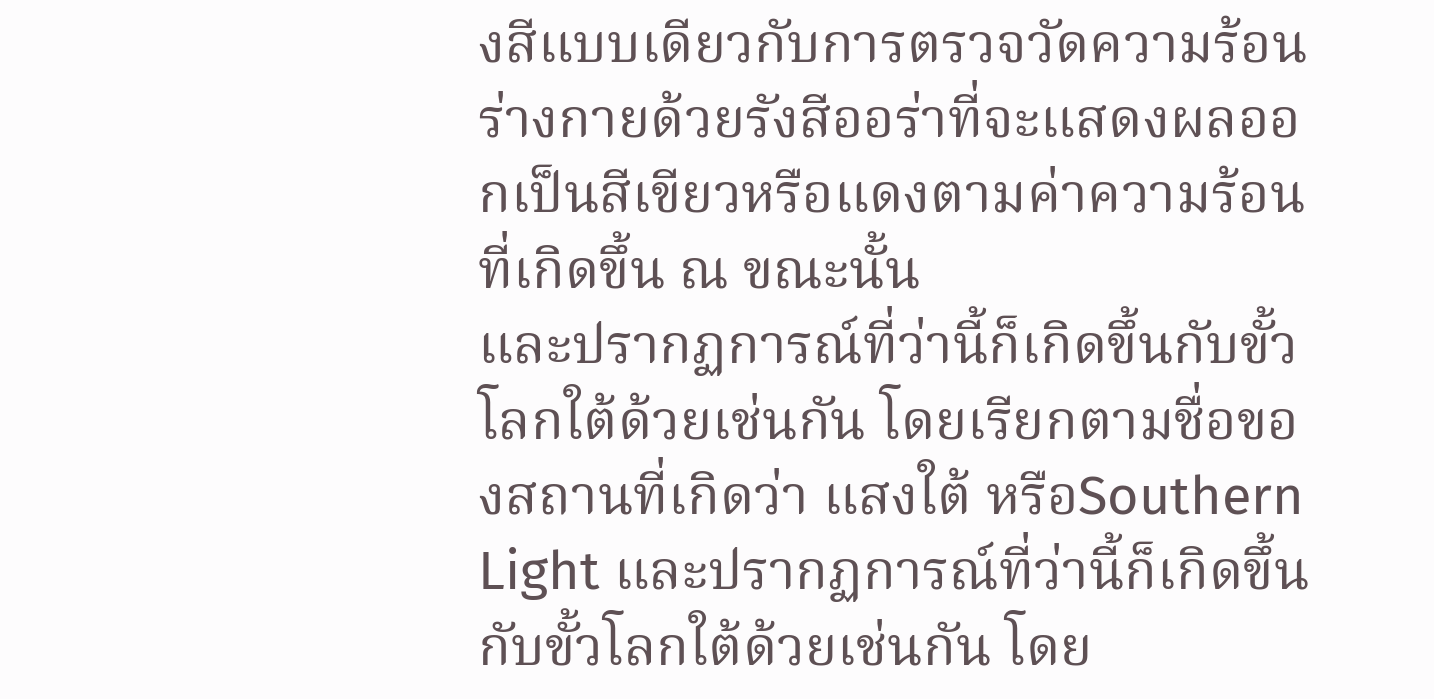งสีแบบเดียวกับการตรวจวัดความร้อนร่างกายด้วยรังสีออร่าที่จะแสดงผลออกเป็นสีเขียวหรือแดงตามค่าความร้อนที่เกิดขึ้น ณ ขณะนั้น
และปรากฏการณ์ที่ว่านี้ก็เกิดขึ้นกับขั้วโลกใต้ด้วยเช่นกัน โดยเรียกตามชื่อของสถานที่เกิดว่า แสงใต้ หรือSouthern Light และปรากฏการณ์ที่ว่านี้ก็เกิดขึ้นกับขั้วโลกใต้ด้วยเช่นกัน โดย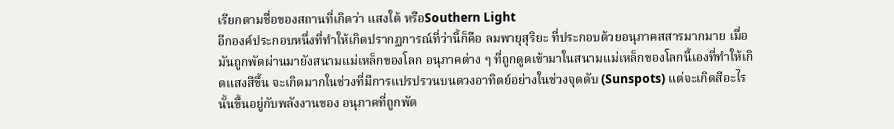เรียกตามชื่อของสถานที่เกิดว่า แสงใต้ หรือSouthern Light
อีกองค์ประกอบหนึ่งที่ทำให้เกิดปรากฏการณ์ที่ว่านี้ก็คือ ลมพายุสุริยะ ที่ประกอบด้วยอนุภาคสสารมากมาย เมื่อมันถูกพัดผ่านมายังสนามแม่เหล็กของโลก อนุภาคต่าง ๆ ที่ถูกดูดเข้ามาในสนามแม่เหล็กของโลกนี้เองที่ทำให้เกิดแสงสีขึ้น จะเกิดมากในช่วงที่มีการแปรปรวนบนดวงอาทิตย์อย่างในช่วงจุดดับ (Sunspots) แต่จะเกิดสีอะไรนั้นขึ้นอยู่กับพลังงานของ อนุภาคที่ถูกพัด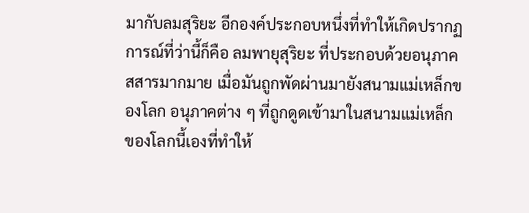มากับลมสุริยะ อีกองค์ประกอบหนึ่งที่ทำให้เกิดปรากฏการณ์ที่ว่านี้ก็คือ ลมพายุสุริยะ ที่ประกอบด้วยอนุภาคสสารมากมาย เมื่อมันถูกพัดผ่านมายังสนามแม่เหล็กของโลก อนุภาคต่าง ๆ ที่ถูกดูดเข้ามาในสนามแม่เหล็กของโลกนี้เองที่ทำให้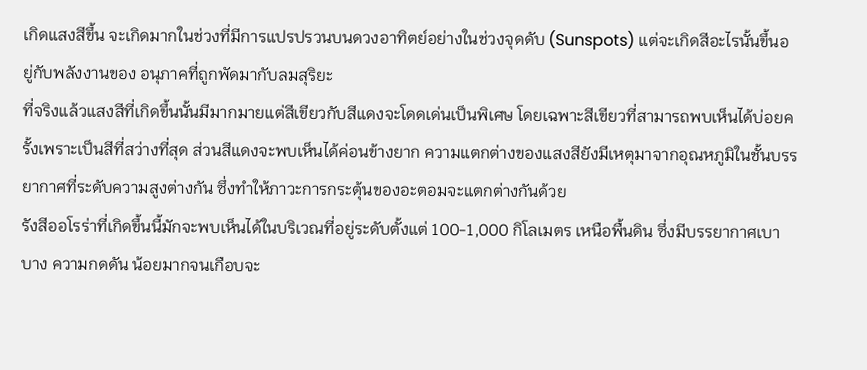เกิดแสงสีขึ้น จะเกิดมากในช่วงที่มีการแปรปรวนบนดวงอาทิตย์อย่างในช่วงจุดดับ (Sunspots) แต่จะเกิดสีอะไรนั้นขึ้นอยู่กับพลังงานของ อนุภาคที่ถูกพัดมากับลมสุริยะ
ที่จริงแล้วแสงสีที่เกิดขึ้นนั้นมีมากมายแต่สีเขียวกับสีแดงจะโดดเด่นเป็นพิเศษ โดยเฉพาะสีเขียวที่สามารถพบเห็นได้บ่อยครั้งเพราะเป็นสีที่สว่างที่สุด ส่วนสีแดงจะพบเห็นได้ค่อนข้างยาก ความแตกต่างของแสงสียังมีเหตุมาจากอุณหภูมิในชั้นบรรยากาศที่ระดับความสูงต่างกัน ซึ่งทำให้ภาวะการกระตุ้นของอะตอมจะแตกต่างกันด้วย
รังสีออโรร่าที่เกิดขึ้นนี้มักจะพบเห็นได้ในบริเวณที่อยู่ระดับตั้งแต่ 100-1,000 กิโลเมตร เหนือพื้นดิน ซึ่งมีบรรยากาศเบาบาง ความกดดัน น้อยมากจนเกือบจะ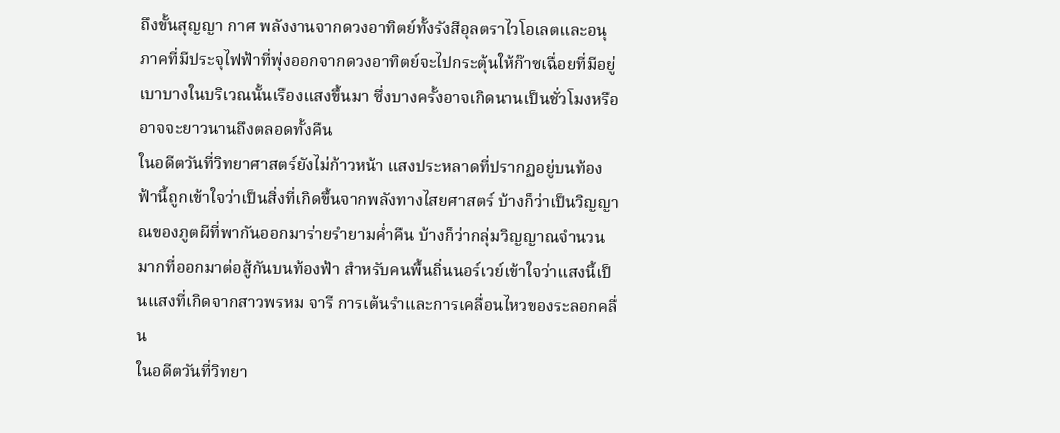ถึงขั้นสุญญา กาศ พลังงานจากดวงอาทิตย์ทั้งรังสีอุลตราไวโอเลตและอนุภาคที่มีประจุไฟฟ้าที่พุ่งออกจากดวงอาทิตย์จะไปกระตุ้นให้ก๊าซเฉื่อยที่มีอยู่เบาบางในบริเวณนั้นเรืองแสงขึ้นมา ซึ่งบางครั้งอาจเกิดนานเป็นชั่วโมงหรืออาจจะยาวนานถึงตลอดทั้งคืน
ในอดีตวันที่วิทยาศาสตร์ยังไม่ก้าวหน้า แสงประหลาดที่ปรากฏอยู่บนท้องฟ้านี้ถูกเข้าใจว่าเป็นสิ่งที่เกิดขึ้นจากพลังทางไสยศาสตร์ บ้างก็ว่าเป็นวิญญาณของภูตผีที่พากันออกมาร่ายรำยามค่ำคืน บ้างก็ว่ากลุ่มวิญญาณจำนวนมากที่ออกมาต่อสู้กันบนท้องฟ้า สำหรับคนพื้นถิ่นนอร์เวย์เข้าใจว่าแสงนี้เป็นแสงที่เกิดจากสาวพรหม จารี การเต้นรำและการเคลื่อนไหวของระลอกคลื่น
ในอดีตวันที่วิทยา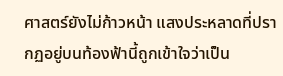ศาสตร์ยังไม่ก้าวหน้า แสงประหลาดที่ปรากฏอยู่บนท้องฟ้านี้ถูกเข้าใจว่าเป็น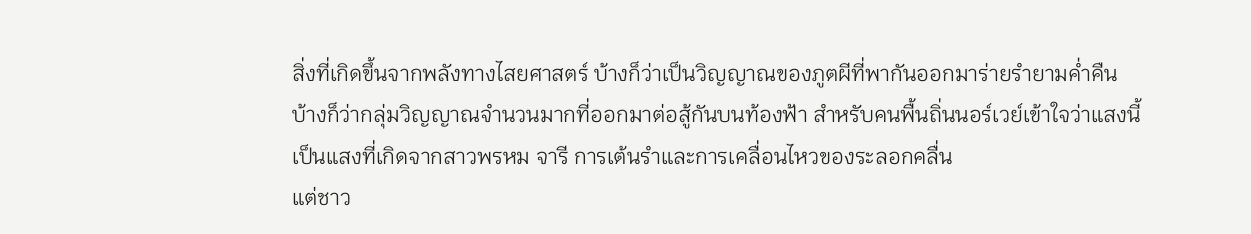สิ่งที่เกิดขึ้นจากพลังทางไสยศาสตร์ บ้างก็ว่าเป็นวิญญาณของภูตผีที่พากันออกมาร่ายรำยามค่ำคืน บ้างก็ว่ากลุ่มวิญญาณจำนวนมากที่ออกมาต่อสู้กันบนท้องฟ้า สำหรับคนพื้นถิ่นนอร์เวย์เข้าใจว่าแสงนี้เป็นแสงที่เกิดจากสาวพรหม จารี การเต้นรำและการเคลื่อนไหวของระลอกคลื่น
แต่ชาว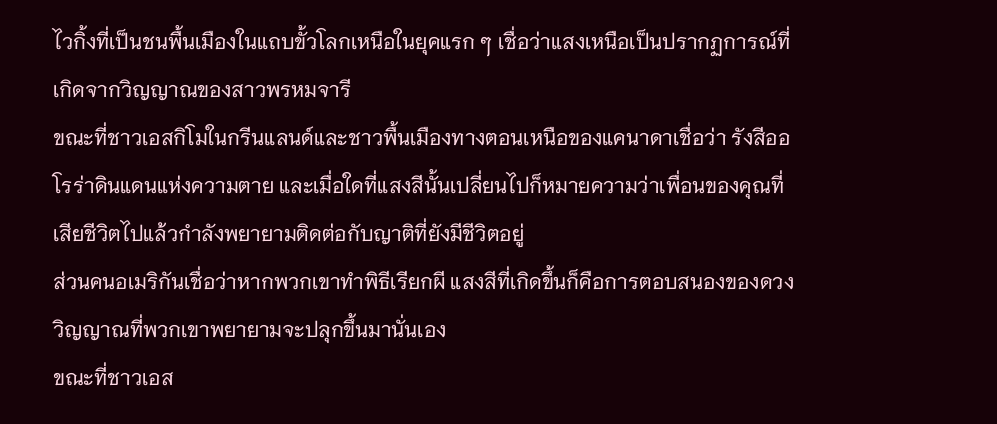ไวกิ้งที่เป็นชนพื้นเมืองในแถบขั้วโลกเหนือในยุคแรก ๆ เชื่อว่าแสงเหนือเป็นปรากฏการณ์ที่เกิดจากวิญญาณของสาวพรหมจารี
ขณะที่ชาวเอสกิโมในกรีนแลนด์และชาวพื้นเมืองทางตอนเหนือของแคนาดาเชื่อว่า รังสีออโรร่าดินแดนแห่งความตาย และเมื่อใดที่แสงสีนั้นเปลี่ยนไปก็หมายความว่าเพื่อนของคุณที่เสียชีวิตไปแล้วกำลังพยายามติดต่อกับญาติที่ยังมีชีวิตอยู่
ส่วนคนอเมริกันเชื่อว่าหากพวกเขาทำพิธีเรียกผี แสงสีที่เกิดขึ้นก็คือการตอบสนองของดวงวิญญาณที่พวกเขาพยายามจะปลุกขึ้นมานั่นเอง
ขณะที่ชาวเอส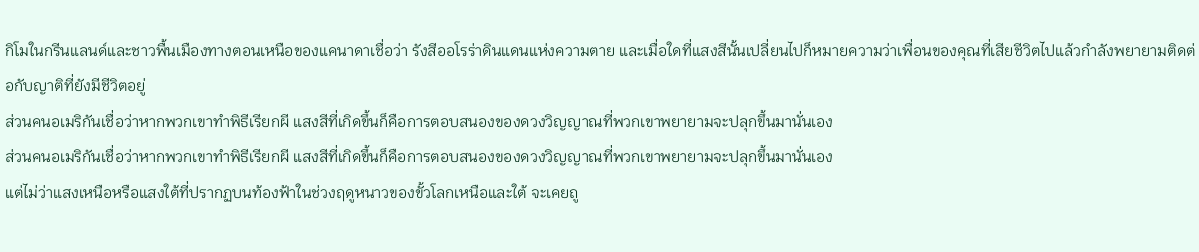กิโมในกรีนแลนด์และชาวพื้นเมืองทางตอนเหนือของแคนาดาเชื่อว่า รังสีออโรร่าดินแดนแห่งความตาย และเมื่อใดที่แสงสีนั้นเปลี่ยนไปก็หมายความว่าเพื่อนของคุณที่เสียชีวิตไปแล้วกำลังพยายามติดต่อกับญาติที่ยังมีชีวิตอยู่
ส่วนคนอเมริกันเชื่อว่าหากพวกเขาทำพิธีเรียกผี แสงสีที่เกิดขึ้นก็คือการตอบสนองของดวงวิญญาณที่พวกเขาพยายามจะปลุกขึ้นมานั่นเอง
ส่วนคนอเมริกันเชื่อว่าหากพวกเขาทำพิธีเรียกผี แสงสีที่เกิดขึ้นก็คือการตอบสนองของดวงวิญญาณที่พวกเขาพยายามจะปลุกขึ้นมานั่นเอง
แต่ไม่ว่าแสงเหนือหรือแสงใต้ที่ปรากฏบนท้องฟ้าในช่วงฤดูหนาวของขั้วโลกเหนือและใต้ จะเคยถู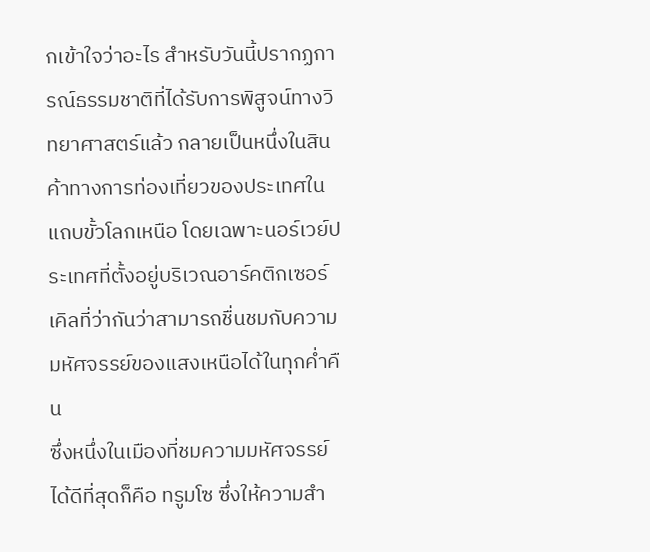กเข้าใจว่าอะไร สำหรับวันนี้ปรากฏการณ์ธรรมชาติที่ได้รับการพิสูจน์ทางวิทยาศาสตร์แล้ว กลายเป็นหนึ่งในสินค้าทางการท่องเที่ยวของประเทศในแถบขั้วโลกเหนือ โดยเฉพาะนอร์เวย์ประเทศที่ตั้งอยู่บริเวณอาร์คติกเซอร์เคิลที่ว่ากันว่าสามารถชื่นชมกับความมหัศจรรย์ของแสงเหนือได้ในทุกค่ำคืน
ซึ่งหนึ่งในเมืองที่ชมความมหัศจรรย์ได้ดีที่สุดก็คือ ทรูมโซ ซึ่งให้ความสำ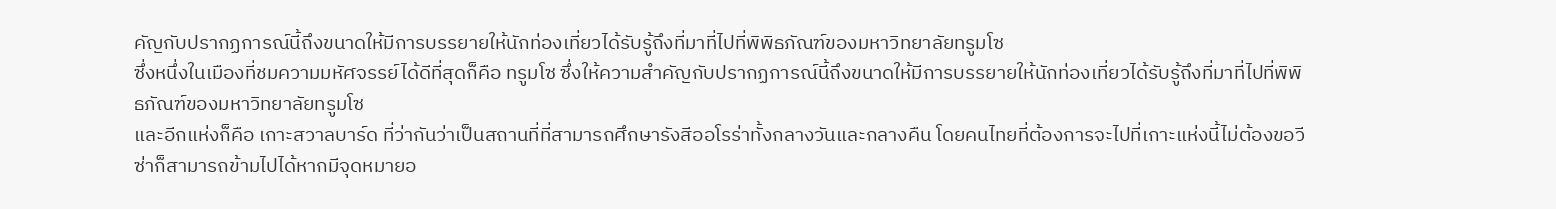คัญกับปรากฏการณ์นี้ถึงขนาดให้มีการบรรยายให้นักท่องเที่ยวได้รับรู้ถึงที่มาที่ไปที่พิพิธภัณฑ์ของมหาวิทยาลัยทรูมโซ
ซึ่งหนึ่งในเมืองที่ชมความมหัศจรรย์ได้ดีที่สุดก็คือ ทรูมโซ ซึ่งให้ความสำคัญกับปรากฏการณ์นี้ถึงขนาดให้มีการบรรยายให้นักท่องเที่ยวได้รับรู้ถึงที่มาที่ไปที่พิพิธภัณฑ์ของมหาวิทยาลัยทรูมโซ
และอีกแห่งก็คือ เกาะสวาลบาร์ด ที่ว่ากันว่าเป็นสถานที่ที่สามารถศึกษารังสีออโรร่าทั้งกลางวันและกลางคืน โดยคนไทยที่ต้องการจะไปที่เกาะแห่งนี้ไม่ต้องขอวีซ่าก็สามารถข้ามไปได้หากมีจุดหมายอ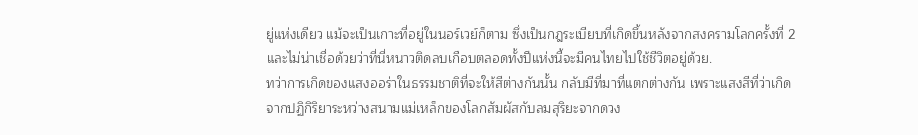ยู่แห่งเดียว แม้จะเป็นเกาะที่อยู่ในนอร์เวย์ก็ตาม ซึ่งเป็นกฎระเบียบที่เกิดขึ้นหลังจากสงครามโลกครั้งที่ 2 และไม่น่าเชื่อด้วยว่าที่นี่หนาวติดลบเกือบตลอดทั้งปีแห่งนี้จะมีคนไทยไปใช้ชีวิตอยู่ด้วย.
ทว่าการเกิดของแสงออร่าในธรรมชาติที่จะให้สีต่างกันนั้น กลับมีที่มาที่แตกต่างกัน เพราะแสงสีที่ว่าเกิดจากปฏิกิริยาระหว่างสนามแม่เหล็กของโลกสัมผัสกับลมสุริยะจากดวง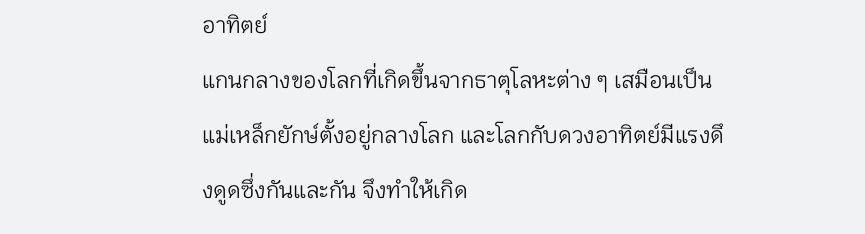อาทิตย์
แกนกลางของโลกที่เกิดขึ้นจากธาตุโลหะต่าง ๆ เสมือนเป็น แม่เหล็กยักษ์ตั้งอยู่กลางโลก และโลกกับดวงอาทิตย์มีแรงดึงดูดซึ่งกันและกัน จึงทำให้เกิด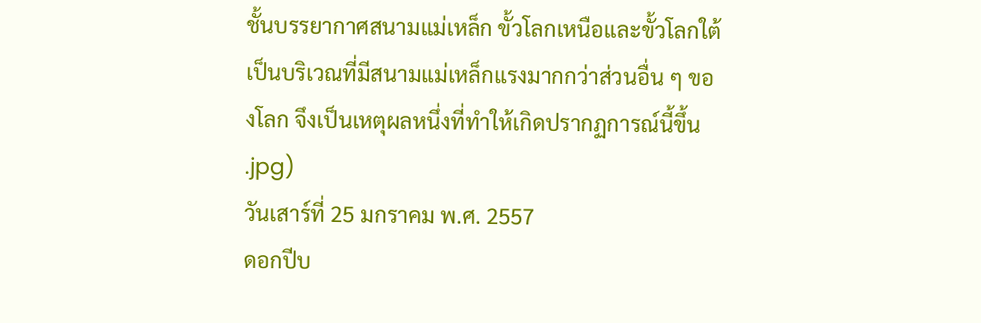ชั้นบรรยากาศสนามแม่เหล็ก ขั้วโลกเหนือและขั้วโลกใต้เป็นบริเวณที่มีสนามแม่เหล็กแรงมากกว่าส่วนอื่น ๆ ของโลก จึงเป็นเหตุผลหนึ่งที่ทำให้เกิดปรากฏการณ์นี้ขึ้น
.jpg)
วันเสาร์ที่ 25 มกราคม พ.ศ. 2557
ดอกปีบ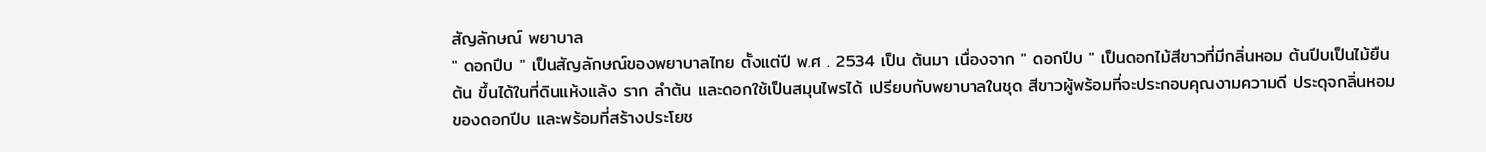สัญลักษณ์ พยาบาล
" ดอกปีบ " เป็นสัญลักษณ์ของพยาบาลไทย ตั้งแต่ปี พ.ศ . 2534 เป็น ต้นมา เนื่องจาก " ดอกปีบ " เป็นดอกไม้สีขาวที่มีกลิ่นหอม ต้นปีบเป็นไม้ยืนต้น ขึ้นได้ในที่ดินแห้งแล้ง ราก ลำต้น และดอกใช้เป็นสมุนไพรได้ เปรียบกับพยาบาลในชุด สีขาวผู้พร้อมที่จะประกอบคุณงามความดี ประดุจกลิ่นหอมของดอกปีบ และพร้อมที่สร้างประโยช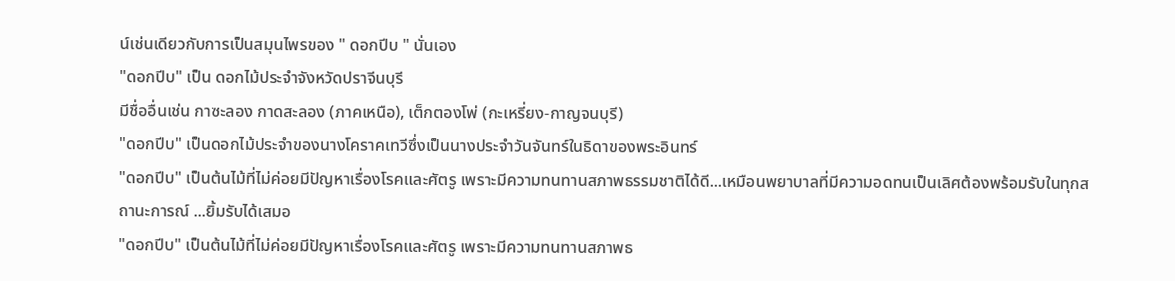น์เช่นเดียวกับการเป็นสมุนไพรของ " ดอกปีบ " นั่นเอง
"ดอกปีบ" เป็น ดอกไม้ประจำจังหวัดปราจีนบุรี
มีชื่ออื่นเช่น กาซะลอง กาดสะลอง (ภาคเหนือ), เต็กตองโพ่ (กะเหรี่ยง-กาญจนบุรี)
"ดอกปีบ" เป็นดอกไม้ประจำของนางโคราคเทวีซึ่งเป็นนางประจำวันจันทร์ในธิดาของพระอินทร์
"ดอกปีบ" เป็นต้นไม้ที่ไม่ค่อยมีปัญหาเรื่องโรคและศัตรู เพราะมีความทนทานสภาพธรรมชาติได้ดี...เหมือนพยาบาลที่มีความอดทนเป็นเลิศต้องพร้อมรับในทุกสถานะการณ์ ...ยิ้มรับได้เสมอ
"ดอกปีบ" เป็นต้นไม้ที่ไม่ค่อยมีปัญหาเรื่องโรคและศัตรู เพราะมีความทนทานสภาพธ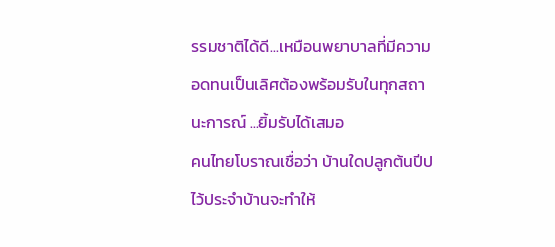รรมชาติได้ดี...เหมือนพยาบาลที่มีความอดทนเป็นเลิศต้องพร้อมรับในทุกสถานะการณ์ ...ยิ้มรับได้เสมอ
คนไทยโบราณเชื่อว่า บ้านใดปลูกต้นปีปไว้ประจำบ้านจะทำให้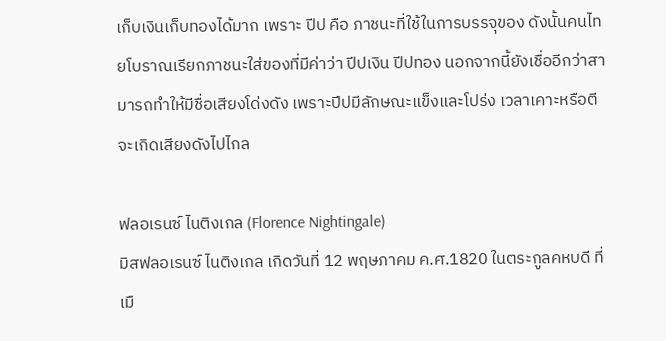เก็บเงินเก็บทองได้มาก เพราะ ปีป คือ ภาชนะที่ใช้ในการบรรจุของ ดังนั้นคนไทยโบราณเรียกภาชนะใส่ของที่มีค่าว่า ปีปเงิน ปีปทอง นอกจากนี้ยังเชื่ออีกว่าสามารถทำให้มีชื่อเสียงโด่งดัง เพราะปีปมีลักษณะแข็งและโปร่ง เวลาเคาะหรือตี
จะเกิดเสียงดังไปไกล

ฟลอเรนซ์ ไนติงเกล (Florence Nightingale)
มิสฟลอเรนซ์ ไนติงเกล เกิดวันที่ 12 พฤษภาคม ค.ศ.1820 ในตระกูลคหบดี ที่เมื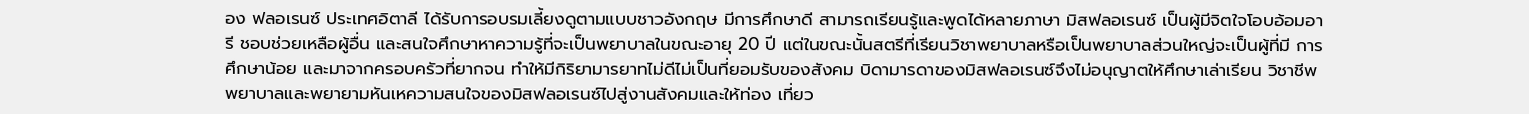อง ฟลอเรนซ์ ประเทศอิตาลี ได้รับการอบรมเลี้ยงดูตามแบบชาวอังกฤษ มีการศึกษาดี สามารถเรียนรู้และพูดได้หลายภาษา มิสฟลอเรนซ์ เป็นผู้มีจิตใจโอบอ้อมอารี ชอบช่วยเหลือผู้อื่น และสนใจศึกษาหาความรู้ที่จะเป็นพยาบาลในขณะอายุ 20 ปี แต่ในขณะนั้นสตรีที่เรียนวิชาพยาบาลหรือเป็นพยาบาลส่วนใหญ่จะเป็นผู้ที่มี การศึกษาน้อย และมาจากครอบครัวที่ยากจน ทำให้มีกิริยามารยาทไม่ดีไม่เป็นที่ยอมรับของสังคม บิดามารดาของมิสฟลอเรนซ์จึงไม่อนุญาตให้ศึกษาเล่าเรียน วิชาชีพพยาบาลและพยายามหันเหความสนใจของมิสฟลอเรนซ์ไปสู่งานสังคมและให้ท่อง เที่ยว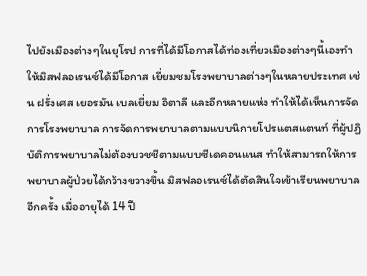ไปยังเมืองต่างๆในยุโรป การที่ได้มีโอกาสได้ท่องเที่ยวเมืองต่างๆนี้เองทำให้มิสฟลอเรนซ์ได้มีโอกาส เยี่ยมชมโรงพยาบาลต่างๆในหลายประเทศ เช่น ฝรั่งเศส เยอรมัน เบลเยี่ยม อิตาลี และอีกหลายแห่ง ทำให้ได้เห็นการจัดการโรงพยาบาล การจัดการพยาบาลตามแบบนิกายโปรแตสแตนท์ ที่ผู้ปฏิบัติการพยาบาลไม่ต้องบวชชีตามแบบซีเดคอนแนส ทำให้สามารถให้การพยาบาลผู้ป่วยได้กว้างขวางขึ้น มิสฟลอเรนซ์ได้ตัดสินใจเข้าเรียนพยาบาลอีกครั้ง เมื่ออายุได้ 14 ปี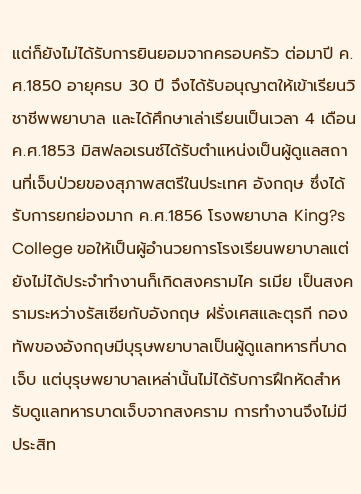แต่ก็ยังไม่ได้รับการยินยอมจากครอบครัว ต่อมาปี ค.ศ.1850 อายุครบ 30 ปี จึงได้รับอนุญาตให้เข้าเรียนวิชาชีพพยาบาล และได้ศึกษาเล่าเรียนเป็นเวลา 4 เดือน
ค.ศ.1853 มิสฟลอเรนซ์ได้รับตำแหน่งเป็นผู้ดูแลสถานที่เจ็บป่วยของสุภาพสตรีในประเทศ อังกฤษ ซึ่งได้รับการยกย่องมาก ค.ศ.1856 โรงพยาบาล King?s College ขอให้เป็นผู้อำนวยการโรงเรียนพยาบาลแต่ยังไม่ได้ประจำทำงานก็เกิดสงครามไค รเมีย เป็นสงครามระหว่างรัสเซียกับอังกฤษ ฝรั่งเศสและตุรกี กองทัพของอังกฤษมีบุรุษพยาบาลเป็นผู้ดูแลทหารที่บาดเจ็บ แต่บุรุษพยาบาลเหล่านั้นไม่ได้รับการฝึกหัดสำหรับดูแลทหารบาดเจ็บจากสงคราม การทำงานจึงไม่มีประสิท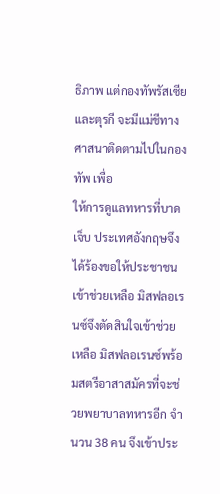ธิภาพ แต่กองทัพรัสเซียและตุรกี จะมีแม่ชีทางศาสนาติดตามไปในกองทัพ เพื่อ
ให้การดูแลทหารที่บาดเจ็บ ประเทศอังกฤษจึงได้ร้องขอให้ประชาชนเข้าช่วยเหลือ มิสฟลอเรนซ์จึงตัดสินใจเข้าช่วยเหลือ มิสฟลอเรนซ์พร้อมสตรีอาสาสมัครที่จะช่วยพยาบาลทหารอีก จำนวน 38 คน จึงเข้าประ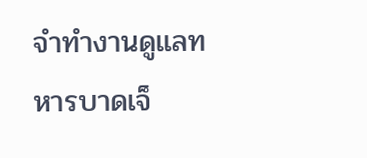จำทำงานดูแลทหารบาดเจ็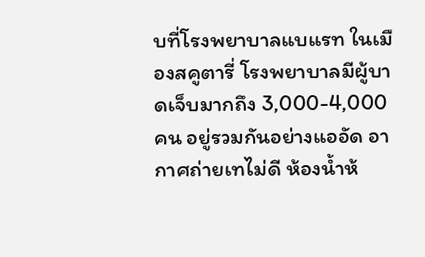บที่โรงพยาบาลแบแรท ในเมืองสคูตารี่ โรงพยาบาลมีผู้บาดเจ็บมากถึง 3,000-4,000 คน อยู่รวมกันอย่างแออัด อากาศถ่ายเทไม่ดี ห้องน้ำห้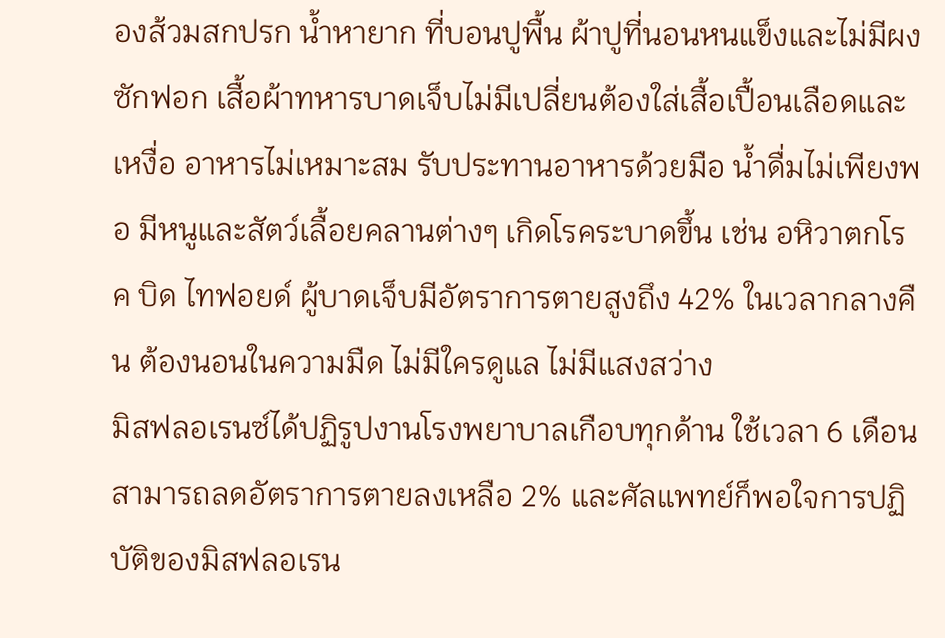องส้วมสกปรก น้ำหายาก ที่บอนปูพื้น ผ้าปูที่นอนหนแข็งและไม่มีผงซักฟอก เสื้อผ้าทหารบาดเจ็บไม่มีเปลี่ยนต้องใส่เสื้อเปื้อนเลือดและเหงื่อ อาหารไม่เหมาะสม รับประทานอาหารด้วยมือ น้ำดื่มไม่เพียงพอ มีหนูและสัตว์เลื้อยคลานต่างๆ เกิดโรคระบาดขึ้น เช่น อหิวาตกโรค บิด ไทฟอยด์ ผู้บาดเจ็บมีอัตราการตายสูงถึง 42% ในเวลากลางคืน ต้องนอนในความมืด ไม่มีใครดูแล ไม่มีแสงสว่าง
มิสฟลอเรนซ์ได้ปฏิรูปงานโรงพยาบาลเกือบทุกด้าน ใช้เวลา 6 เดือน สามารถลดอัตราการตายลงเหลือ 2% และศัลแพทย์ก็พอใจการปฏิบัติของมิสฟลอเรน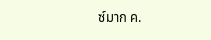ซ์มาก ค.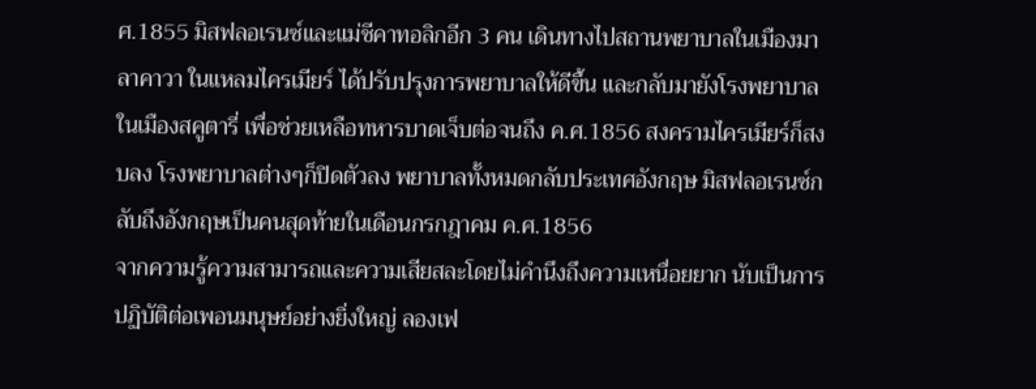ศ.1855 มิสฟลอเรนซ์และแม่ชีคาทอลิกอีก 3 คน เดินทางไปสถานพยาบาลในเมืองมาลาคาวา ในแหลมไครเมียร์ ได้ปรับปรุงการพยาบาลให้ดีขึ้น และกลับมายังโรงพยาบาลในเมืองสคูตารี่ เพื่อช่วยเหลือทหารบาดเจ็บต่อจนถึง ค.ศ.1856 สงครามไครเมียร์ก็สงบลง โรงพยาบาลต่างๆก็ปิดตัวลง พยาบาลทั้งหมดกลับประเทศอังกฤษ มิสฟลอเรนซ์กลับถึงอังกฤษเป็นคนสุดท้ายในเดือนกรกฎาคม ค.ศ.1856
จากความรู้ความสามารถและความเสียสละโดยไม่คำนึงถึงความเหนื่อยยาก นับเป็นการปฏิบัติต่อเพอนมนุษย์อย่างยิ่งใหญ่ ลองเฟ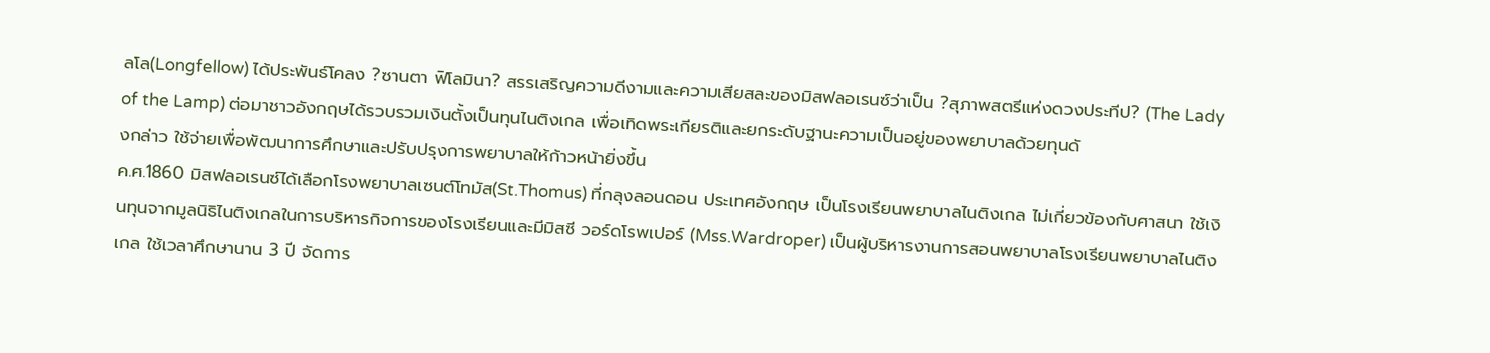ลโล(Longfellow) ได้ประพันธ์โคลง ?ซานตา ฟิโลมินา? สรรเสริญความดีงามและความเสียสละของมิสฟลอเรนซ์ว่าเป็น ?สุภาพสตรีแห่งดวงประทีป? (The Lady of the Lamp) ต่อมาชาวอังกฤษได้รวบรวมเงินตั้งเป็นทุนไนติงเกล เพื่อเทิดพระเกียรติและยกระดับฐานะความเป็นอยู่ของพยาบาลด้วยทุนดั
งกล่าว ใช้จ่ายเพื่อพัฒนาการศึกษาและปรับปรุงการพยาบาลให้ก้าวหน้ายิ่งขึ้น
ค.ศ.1860 มิสฟลอเรนซ์ได้เลือกโรงพยาบาลเซนต์โทมัส(St.Thomus) ที่กลุงลอนดอน ประเทศอังกฤษ เป็นโรงเรียนพยาบาลไนติงเกล ไม่เกี่ยวข้องกับศาสนา ใช้เงินทุนจากมูลนิธิไนติงเกลในการบริหารกิจการของโรงเรียนและมีมิสซี วอร์ดโรพเปอร์ (Mss.Wardroper) เป็นผู้บริหารงานการสอนพยาบาลโรงเรียนพยาบาลไนติงเกล ใช้เวลาศึกษานาน 3 ปี จัดการ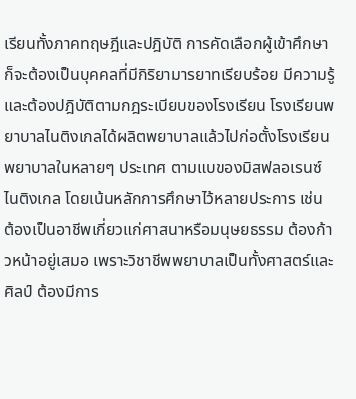เรียนทั้งภาคทฤษฎีและปฎิบัติ การคัดเลือกผู้เข้าศึกษาก็จะต้องเป็นบุคคลที่มีกิริยามารยาทเรียบร้อย มีความรู้ และต้องปฎิบัติตามกฎระเบียบของโรงเรียน โรงเรียนพยาบาลไนติงเกลได้ผลิตพยาบาลแล้วไปก่อตั้งโรงเรียนพยาบาลในหลายๆ ประเทศ ตามแบของมิสฟลอเรนซ์ไนติงเกล โดยเน้นหลักการศึกษาไว้หลายประการ เช่น ต้องเป็นอาชีพเกี่ยวแก่ศาสนาหรือมนุษยธรรม ต้องก้าวหน้าอยู่เสมอ เพราะวิชาชีพพยาบาลเป็นทั้งศาสตร์และศิลป์ ต้องมีการ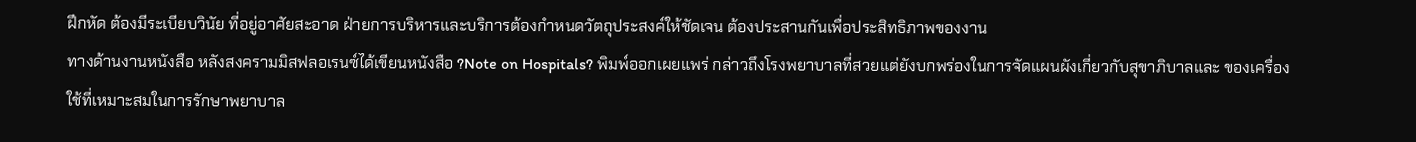ฝึกหัด ต้องมีระเบียบวินัย ที่อยู่อาศัยสะอาด ฝ่ายการบริหารและบริการต้องกำหนดวัตถุประสงค์ให้ชัดเจน ต้องประสานกันเพื่อประสิทธิภาพของงาน
ทางด้านงานหนังสือ หลังสงครามมิสฟลอเรนซ์ได้เขียนหนังสือ ?Note on Hospitals? พิมพ์ออกเผยแพร่ กล่าวถึงโรงพยาบาลที่สวยแต่ยังบกพร่องในการจัดแผนผังเกี่ยวกับสุขาภิบาลและ ของเครื่องใช้ที่เหมาะสมในการรักษาพยาบาล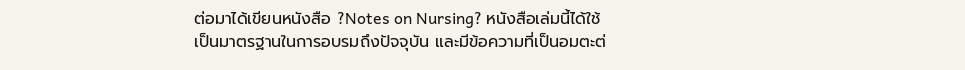ต่อมาได้เขียนหนังสือ ?Notes on Nursing? หนังสือเล่มนี้ได้ใช้เป็นมาตรฐานในการอบรมถึงปัจจุบัน และมีข้อความที่เป็นอมตะต่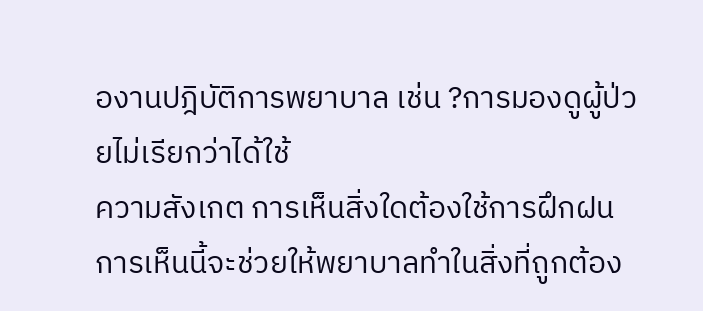องานปฎิบัติการพยาบาล เช่น ?การมองดูผู้ป่วยไม่เรียกว่าได้ใช้
ความสังเกต การเห็นสิ่งใดต้องใช้การฝึกฝน การเห็นนี้จะช่วยให้พยาบาลทำในสิ่งที่ถูกต้อง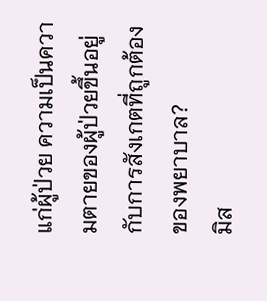แก่ผู้ป่วย ความเป็นความตายของผู้ป่วยขึ้นอยู่กับการสังเกตที่ถูกต้องของพยาบาล?
มิส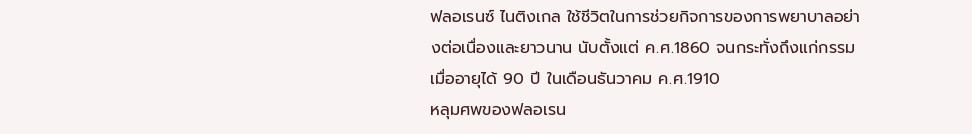ฟลอเรนซ์ ไนติงเกล ใช้ชีวิตในการช่วยกิจการของการพยาบาลอย่างต่อเนื่องและยาวนาน นับตั้งแต่ ค.ศ.1860 จนกระทั่งถึงแก่กรรมเมื่ออายุได้ 90 ปี ในเดือนธันวาคม ค.ศ.1910
หลุมศพของฟลอเรน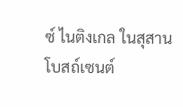ซ์ ไนติงเกล ในสุสาน
โบสถ์เซนต์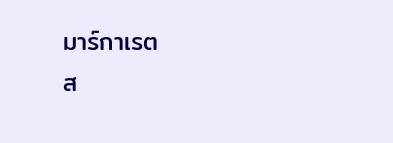มาร์กาเรต
ส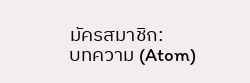มัครสมาชิก:
บทความ (Atom)